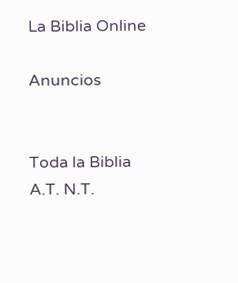La Biblia Online

Anuncios


Toda la Biblia A.T. N.T.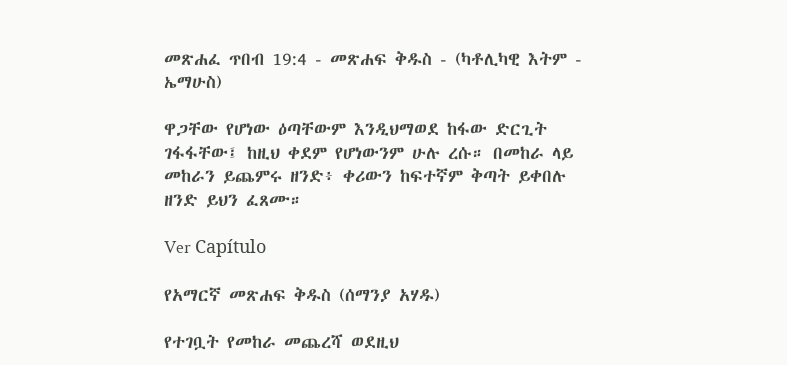መጽሐፈ ጥበብ 19:4 - መጽሐፍ ቅዱስ - (ካቶሊካዊ እትም - ኤማሁስ)

ዋጋቸው የሆነው ዕጣቸውም እንዲህማወደ ከፋው ድርጊት ገፋፋቸው፤ ከዚህ ቀደም የሆነውንም ሁሉ ረሱ። በመከራ ላይ መከራን ይጨምሩ ዘንድ፥ ቀሪውን ከፍተኛም ቅጣት ይቀበሉ ዘንድ ይህን ፈጸሙ።

Ver Capítulo

የአማርኛ መጽሐፍ ቅዱስ (ሰማንያ አሃዱ)

የተገቧት የመከራ መጨረሻ ወደዚህ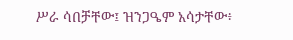ሥራ ሳበቻቸው፤ ዝንጋዔም አሳታቸው፥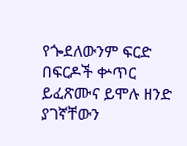የጐደለውንም ፍርድ በፍርዶች ቍጥር ይፈጽሙና ይሞሉ ዘንድ ያገኛቸውን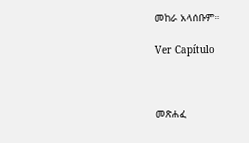መከራ አላሰቡም።

Ver Capítulo



መጽሐፈ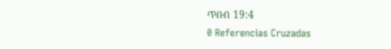ጥበብ 19:4
0 Referencias Cruzadas